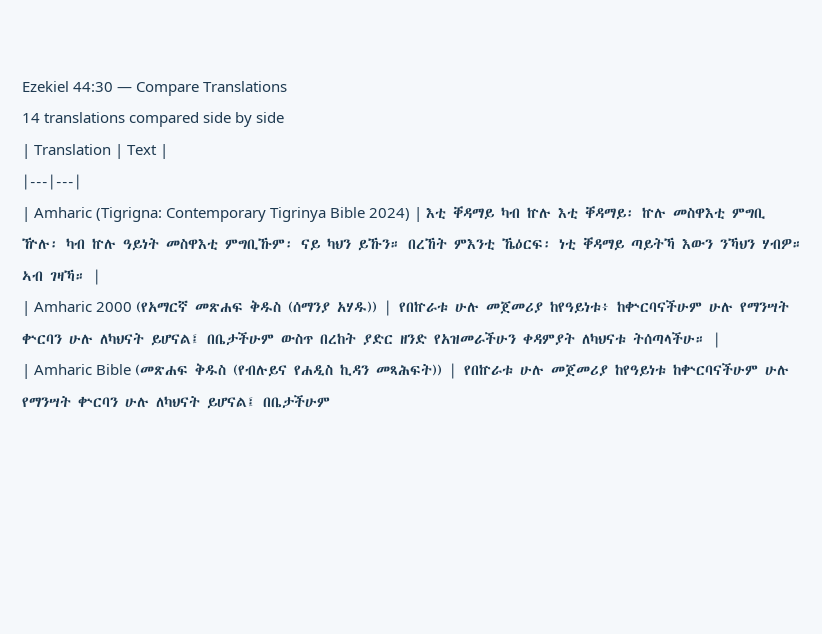Ezekiel 44:30 — Compare Translations
14 translations compared side by side
| Translation | Text |
|---|---|
| Amharic (Tigrigna: Contemporary Tigrinya Bible 2024) | እቲ ቐዳማይ ካብ ኵሉ እቲ ቐዳማይ፡ ኵሉ መስዋእቲ ምግቢ ዅሉ፡ ካብ ኵሉ ዓይነት መስዋእቲ ምግቢኹም፡ ናይ ካህን ይኹን። በረኸት ምእንቲ ኼዕርፍ፡ ነቲ ቐዳማይ ጣይትኻ እውን ንኻህን ሃብዎ። ኣብ ገዛኻ። |
| Amharic 2000 (የአማርኛ መጽሐፍ ቅዱስ (ሰማንያ አሃዱ)) | የበኵራቱ ሁሉ መጀመሪያ ከየዓይነቱ፥ ከቍርባናችሁም ሁሉ የማንሣት ቍርባን ሁሉ ለካህናት ይሆናል፤ በቤታችሁም ውስጥ በረከት ያድር ዘንድ የአዝመራችሁን ቀዳምያት ለካህናቱ ትሰጣላችሁ። |
| Amharic Bible (መጽሐፍ ቅዱስ (የብሉይና የሐዲስ ኪዳን መጻሕፍት)) | የበኵራቱ ሁሉ መጀመሪያ ከየዓይነቱ ከቍርባናችሁም ሁሉ የማንሣት ቍርባን ሁሉ ለካህናት ይሆናል፤ በቤታችሁም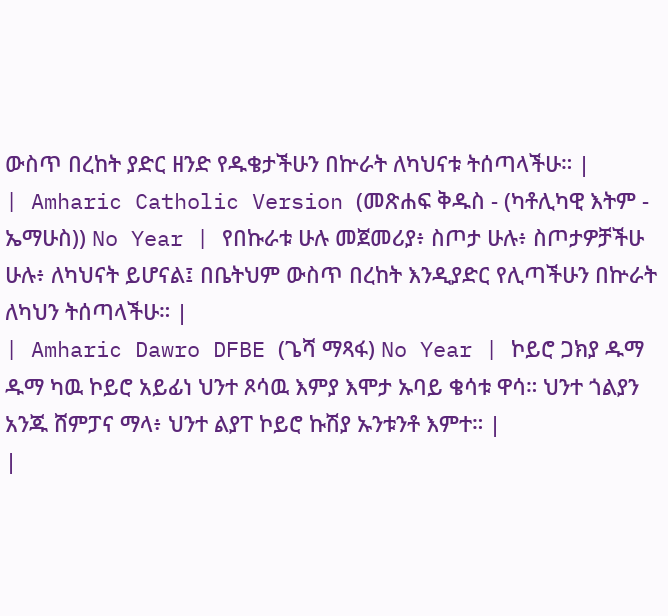ውስጥ በረከት ያድር ዘንድ የዱቄታችሁን በኵራት ለካህናቱ ትሰጣላችሁ። |
| Amharic Catholic Version (መጽሐፍ ቅዱስ - (ካቶሊካዊ እትም - ኤማሁስ)) No Year | የበኩራቱ ሁሉ መጀመሪያ፥ ስጦታ ሁሉ፥ ስጦታዎቻችሁ ሁሉ፥ ለካህናት ይሆናል፤ በቤትህም ውስጥ በረከት እንዲያድር የሊጣችሁን በኵራት ለካህን ትሰጣላችሁ። |
| Amharic Dawro DFBE (ጌሻ ማጻፋ) No Year | ኮይሮ ጋክያ ዱማ ዱማ ካዉ ኮይሮ አይፊነ ህንተ ጾሳዉ እምያ እሞታ ኡባይ ቄሳቱ ዋሳ። ህንተ ጎልያን አንጁ ሸምፓና ማላ፥ ህንተ ልያፐ ኮይሮ ኩሽያ ኡንቱንቶ እምተ። |
|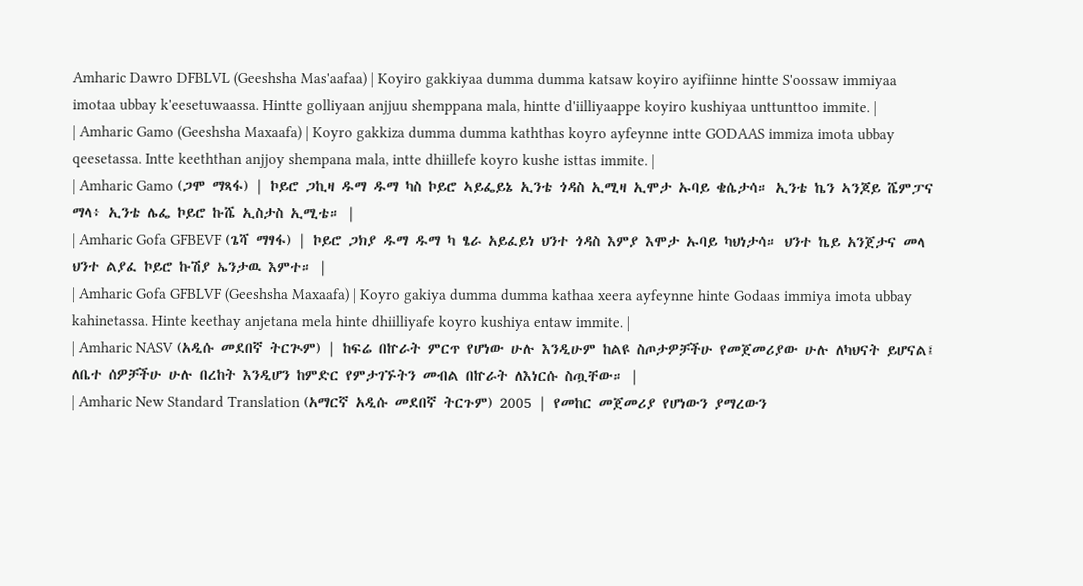Amharic Dawro DFBLVL (Geeshsha Mas'aafaa) | Koyiro gakkiyaa dumma dumma katsaw koyiro ayifiinne hintte S'oossaw immiyaa imotaa ubbay k'eesetuwaassa. Hintte golliyaan anjjuu shemppana mala, hintte d'iilliyaappe koyiro kushiyaa unttunttoo immite. |
| Amharic Gamo (Geeshsha Maxaafa) | Koyro gakkiza dumma dumma kaththas koyro ayfeynne intte GODAAS immiza imota ubbay qeesetassa. Intte keeththan anjjoy shempana mala, intte dhiillefe koyro kushe isttas immite. |
| Amharic Gamo (ጋሞ ማጻፋ) | ኮይሮ ጋኪዛ ዱማ ዱማ ካስ ኮይሮ ኣይፌይኔ ኢንቴ ጎዳስ ኢሚዛ ኢሞታ ኡባይ ቄሴታሳ። ኢንቴ ኬን ኣንጆይ ሼምፓና ማላ፥ ኢንቴ ሌፌ ኮይሮ ኩሼ ኢስታስ ኢሚቴ። |
| Amharic Gofa GFBEVF (ጌሻ ማፃፋ) | ኮይሮ ጋክያ ዱማ ዱማ ካ ፄራ አይፈይነ ህንተ ጎዳስ እምያ እሞታ ኡባይ ካህነታሳ። ህንተ ኬይ አንጀታና መላ ህንተ ልያፈ ኮይሮ ኩሽያ ኤንታዉ እምተ። |
| Amharic Gofa GFBLVF (Geeshsha Maxaafa) | Koyro gakiya dumma dumma kathaa xeera ayfeynne hinte Godaas immiya imota ubbay kahinetassa. Hinte keethay anjetana mela hinte dhiilliyafe koyro kushiya entaw immite. |
| Amharic NASV (አዲሱ መደበኛ ትርጒም) | ከፍሬ በኵራት ምርጥ የሆነው ሁሉ እንዲሁም ከልዩ ስጦታዎቻችሁ የመጀመሪያው ሁሉ ለካህናት ይሆናል፤ ለቤተ ሰዎቻችሁ ሁሉ በረከት እንዲሆን ከምድር የምታገኙትን መብል በኵራት ለእነርሱ ስጧቸው። |
| Amharic New Standard Translation (አማርኛ አዲሱ መደበኛ ትርጉም) 2005 | የመከር መጀመሪያ የሆነውን ያማረውን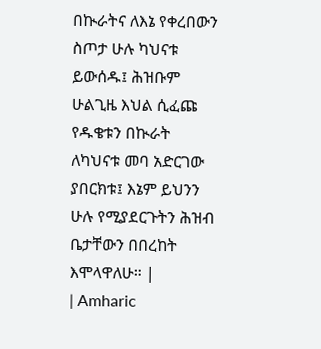በኲራትና ለእኔ የቀረበውን ስጦታ ሁሉ ካህናቱ ይውሰዱ፤ ሕዝቡም ሁልጊዜ እህል ሲፈጩ የዱቄቱን በኲራት ለካህናቱ መባ አድርገው ያበርክቱ፤ እኔም ይህንን ሁሉ የሚያደርጉትን ሕዝብ ቤታቸውን በበረከት እሞላዋለሁ። |
| Amharic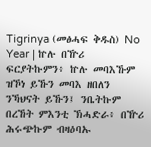Tigrinya (መፅሓፍ ቅዱስ) No Year | ኵሉ በዅሪ ፍርያትኩምን፥ ኵሉ መባእኹም ዝኾነ ይኹን መባእ ዘበለን ንኻህናት ይኹን፤ ንቤትኩም በረኸት ምእንቲ ኽሓድራ፥ በዅሪ ሕሩጭኩም ብዛዕባኡ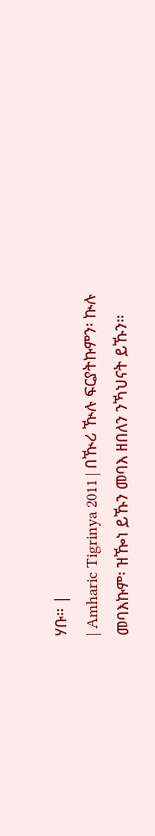ሃቡ። |
| Amharic Tigrinya 2011 | በዂሪ ዂሉ ፍርያትኩምን፡ ኲሉ መባእኩም፡ ዝዀነ ይኹን መባእ ዘበለን ንኻህናት ይኹን።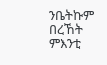ንቤትኩም በረኸት ምእንቲ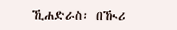ኺሐድራስ፡ በዂሪ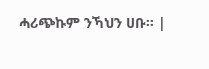ሓሪጭኩም ንኻህን ሀቡ። |